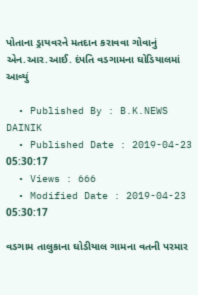પોતાના ડ્રાયવરને મતદાન કરાવવા ગોવાનું એન.આર.આઈ. દંપતિ વડગામના ઘોડિયાલમાં આવ્યું

  • Published By : B.K.NEWS DAINIK
  • Published Date : 2019-04-23 05:30:17
  • Views : 666
  • Modified Date : 2019-04-23 05:30:17

વડગામ તાલુકાના ઘોડીયાલ ગામના વતની પરમાર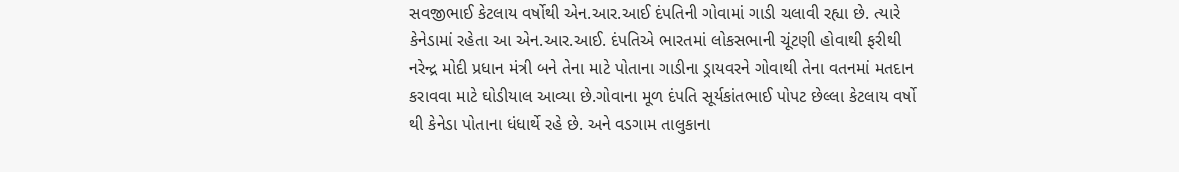સવજીભાઈ કેટલાય વર્ષોથી એન.આર.આઈ દંપતિની ગોવામાં ગાડી ચલાવી રહ્યા છે. ત્યારે કેનેડામાં રહેતા આ એન.આર.આઈ. દંપતિએ ભારતમાં લોકસભાની ચૂંટણી હોવાથી ફરીથી નરેન્દ્ર મોદી પ્રધાન મંત્રી બને તેના માટે પોતાના ગાડીના ડ્રાયવરને ગોવાથી તેના વતનમાં મતદાન કરાવવા માટે ઘોડીયાલ આવ્યા છે.ગોવાના મૂળ દંપતિ સૂર્યકાંતભાઈ પોપટ છેલ્લા કેટલાય વર્ષો થી કેનેડા પોતાના ધંધાર્થે રહે છે. અને વડગામ તાલુકાના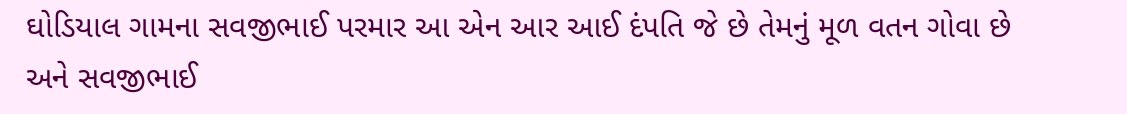ઘોડિયાલ ગામના સવજીભાઈ પરમાર આ એન આર આઈ દંપતિ જે છે તેમનું મૂળ વતન ગોવા છે અને સવજીભાઈ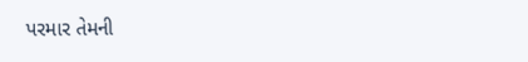પરમાર તેમની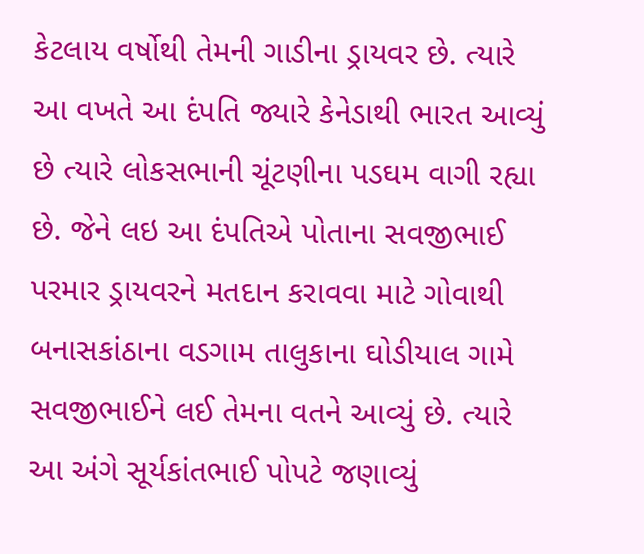કેટલાય વર્ષોથી તેમની ગાડીના ડ્રાયવર છે. ત્યારે આ વખતે આ દંપતિ જ્યારે કેનેડાથી ભારત આવ્યું છે ત્યારે લોકસભાની ચૂંટણીના પડઘમ વાગી રહ્યા છે. જેને લઇ આ દંપતિએ પોતાના સવજીભાઈ પરમાર ડ્રાયવરને મતદાન કરાવવા માટે ગોવાથી બનાસકાંઠાના વડગામ તાલુકાના ઘોડીયાલ ગામે સવજીભાઈને લઈ તેમના વતને આવ્યું છે. ત્યારે આ અંગે સૂર્યકાંતભાઈ પોપટે જણાવ્યું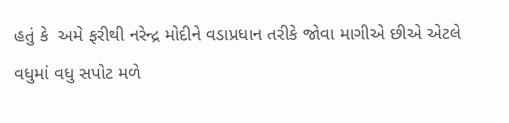હતું કે  અમે ફરીથી નરેન્દ્ર મોદીને વડાપ્રધાન તરીકે જોવા માગીએ છીએ એટલે વધુમાં વધુ સપોટ મળે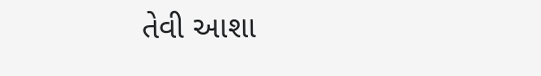તેવી આશા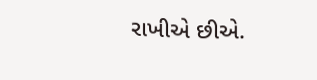રાખીએ છીએ.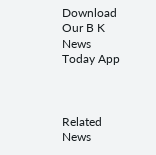Download Our B K News Today App



Related News